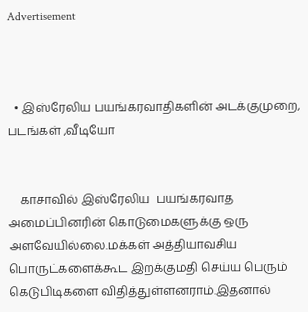Advertisement



  • இஸ்ரேலிய பயங்கரவாதிகளின் அடக்குமுறை, படங்கள் ,வீடியோ


    காசாவில் இஸ்ரேலிய  பயங்கரவாத அமைப்பினரின் கொடுமைகளுக்கு ஒரு அளவேயில்லை.மக்கள் அத்தியாவசிய பொருட்களைக்கூட இறக்குமதி செய்ய பெரும் கெடுபிடிகளை விதித்துள்ளனராம்.இதனால்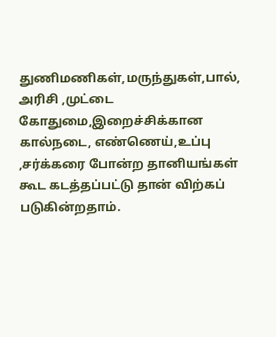துணிமணிகள்,மருந்துகள்,பால், அரிசி ,முட்டை கோதுமை,இறைச்சிக்கான கால்நடை, எண்ணெய்,உப்பு ,சர்க்கரை போன்ற தானியங்கள் கூட கடத்தப்பட்டு தான் விற்கப் படுகின்றதாம்.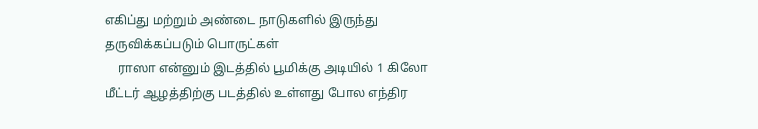எகிப்து மற்றும் அண்டை நாடுகளில் இருந்து தருவிக்கப்படும் பொருட்கள்
    ராஸா என்னும் இடத்தில் பூமிக்கு அடியில் 1 கிலோ மீட்டர் ஆழத்திற்கு படத்தில் உள்ளது போல எந்திர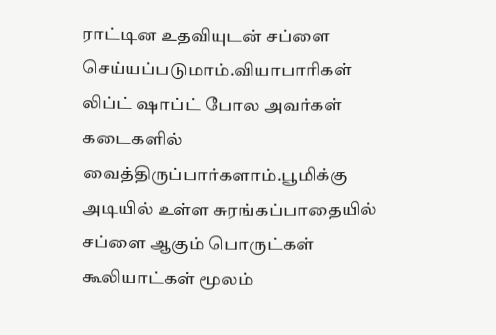ராட்டின உதவியுடன் சப்ளை செய்யப்படுமாம்.வியாபாரிகள் லிப்ட் ஷாப்ட் போல அவர்கள் கடைகளில் வைத்திருப்பார்களாம்.பூமிக்கு அடியில் உள்ள சுரங்கப்பாதையில் சப்ளை ஆகும் பொருட்கள் கூலியாட்கள் மூலம்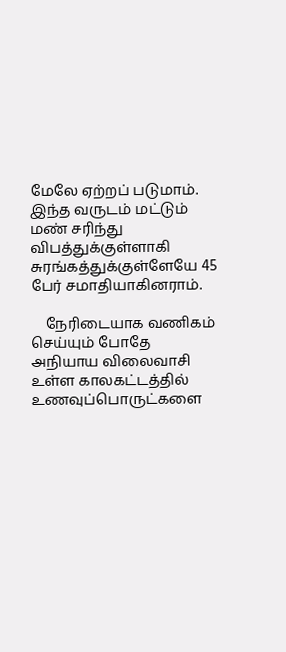மேலே ஏற்றப் படுமாம். இந்த வருடம் மட்டும் மண் சரிந்து விபத்துக்குள்ளாகி சுரங்கத்துக்குள்ளேயே 45 பேர் சமாதியாகினராம்.

    நேரிடையாக வணிகம் செய்யும் போதே அநியாய விலைவாசி உள்ள காலகட்டத்தில் உணவுப்பொருட்களை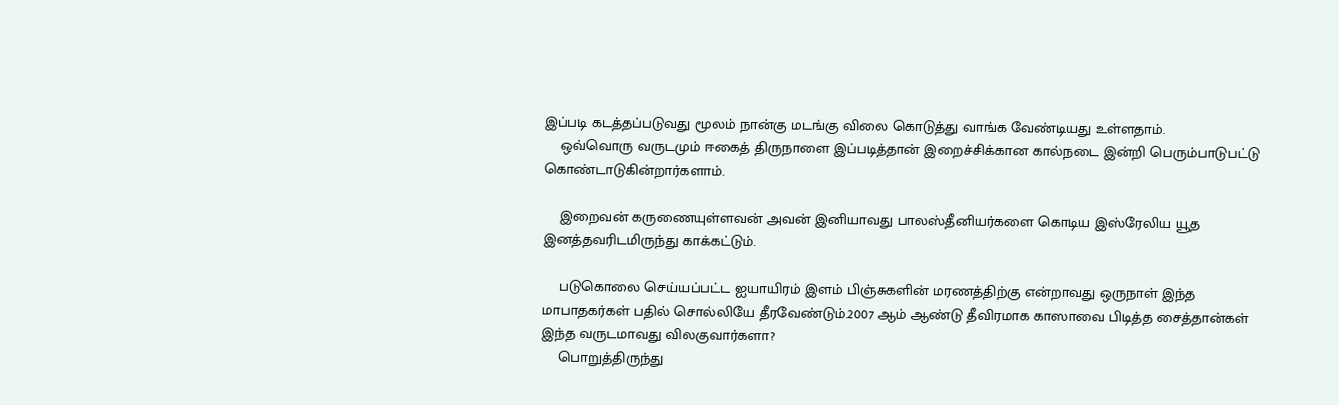இப்படி கடத்தப்படுவது மூலம் நான்கு மடங்கு விலை கொடுத்து வாங்க வேண்டியது உள்ளதாம்.
    ஒவ்வொரு வருடமும் ஈகைத் திருநாளை இப்படித்தான் இறைச்சிக்கான கால்நடை இன்றி பெரும்பாடுபட்டு கொண்டாடுகின்றார்களாம்.

    இறைவன் கருணையுள்ளவன் அவன் இனியாவது பாலஸ்தீனியர்களை கொடிய இஸ்ரேலிய யூத இனத்தவரிடமிருந்து காக்கட்டும்.

    படுகொலை செய்யப்பட்ட ஐயாயிரம் இளம் பிஞ்சுகளின் மரணத்திற்கு என்றாவது ஒருநாள் இந்த மாபாதகர்கள் பதில் சொல்லியே தீரவேண்டும்.2007 ஆம் ஆண்டு தீவிரமாக காஸாவை பிடித்த சைத்தான்கள் இந்த வருடமாவது விலகுவார்களா?
    பொறுத்திருந்து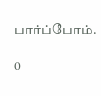பார்ப்போம்.

0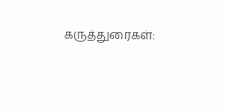கருத்துரைகள்: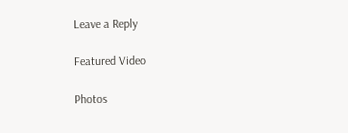Leave a Reply

Featured Video

Photos